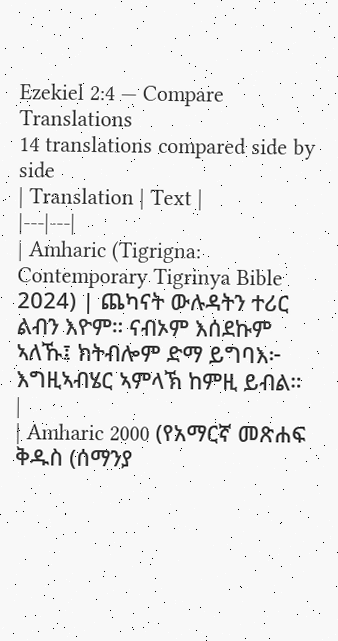Ezekiel 2:4 — Compare Translations
14 translations compared side by side
| Translation | Text |
|---|---|
| Amharic (Tigrigna: Contemporary Tigrinya Bible 2024) | ጨካናት ውሉዳትን ተሪር ልብን እዮም። ናብኦም እሰደኩም ኣለኹ፤ ክትብሎም ድማ ይግባእ፦ እግዚኣብሄር ኣምላኽ ከምዚ ይብል። |
| Amharic 2000 (የአማርኛ መጽሐፍ ቅዱስ (ሰማንያ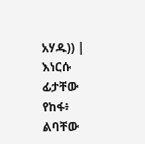አሃዱ)) | እነርሱ ፊታቸው የከፋ፥ ልባቸው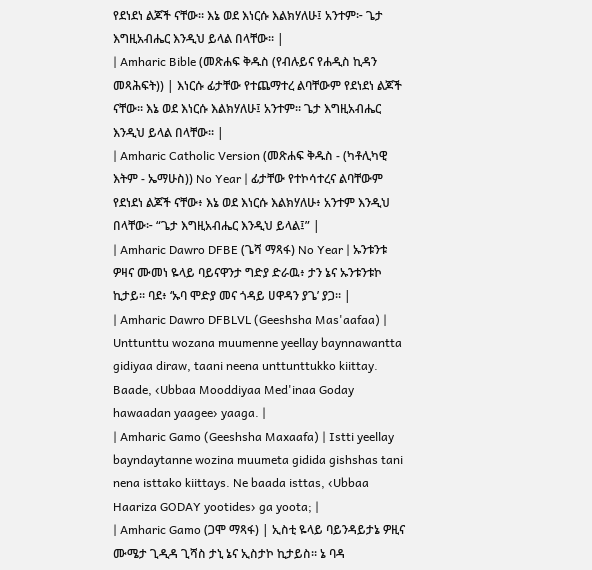የደነደነ ልጆች ናቸው። እኔ ወደ እነርሱ እልክሃለሁ፤ አንተም፦ ጌታ እግዚአብሔር እንዲህ ይላል በላቸው። |
| Amharic Bible (መጽሐፍ ቅዱስ (የብሉይና የሐዲስ ኪዳን መጻሕፍት)) | እነርሱ ፊታቸው የተጨማተረ ልባቸውም የደነደነ ልጆች ናቸው። እኔ ወደ እነርሱ እልክሃለሁ፤ አንተም። ጌታ እግዚአብሔር እንዲህ ይላል በላቸው። |
| Amharic Catholic Version (መጽሐፍ ቅዱስ - (ካቶሊካዊ እትም - ኤማሁስ)) No Year | ፊታቸው የተኮሳተረና ልባቸውም የደነደነ ልጆች ናቸው፥ እኔ ወደ እነርሱ እልክሃለሁ፥ አንተም እንዲህ በላቸው፦ “ጌታ እግዚአብሔር እንዲህ ይላል፤” |
| Amharic Dawro DFBE (ጌሻ ማጻፋ) No Year | ኡንቱንቱ ዎዛና ሙመነ ዬላይ ባይናዋንታ ግድያ ድራዉ፥ ታን ኔና ኡንቱንቱኮ ኪታይ። ባደ፥ ‘ኡባ ሞድያ መና ጎዳይ ሀዋዳን ያጌ’ ያጋ። |
| Amharic Dawro DFBLVL (Geeshsha Mas'aafaa) | Unttunttu wozana muumenne yeellay baynnawantta gidiyaa diraw, taani neena unttunttukko kiittay. Baade, ‹Ubbaa Mooddiyaa Med'inaa Goday hawaadan yaagee› yaaga. |
| Amharic Gamo (Geeshsha Maxaafa) | Istti yeellay bayndaytanne wozina muumeta gidida gishshas tani nena isttako kiittays. Ne baada isttas, ‹Ubbaa Haariza GODAY yootides› ga yoota; |
| Amharic Gamo (ጋሞ ማጻፋ) | ኢስቲ ዬላይ ባይንዳይታኔ ዎዚና ሙሜታ ጊዲዳ ጊሻስ ታኒ ኔና ኢስታኮ ኪታይስ። ኔ ባዳ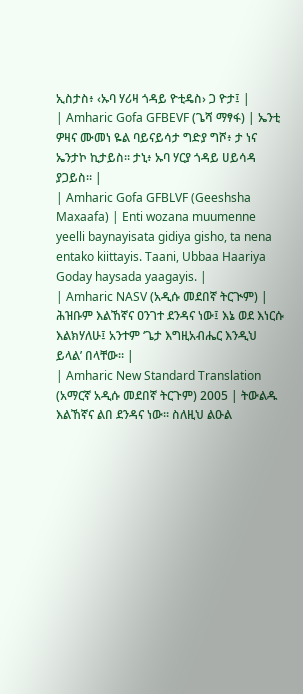ኢስታስ፥ ‹ኡባ ሃሪዛ ጎዳይ ዮቲዴስ› ጋ ዮታ፤ |
| Amharic Gofa GFBEVF (ጌሻ ማፃፋ) | ኤንቲ ዎዛና ሙመነ ዬል ባይናይሳታ ግድያ ግሾ፥ ታ ነና ኤንታኮ ኪታይስ። ታኒ፥ ኡባ ሃርያ ጎዳይ ሀይሳዳ ያጋይስ። |
| Amharic Gofa GFBLVF (Geeshsha Maxaafa) | Enti wozana muumenne yeelli baynayisata gidiya gisho, ta nena entako kiittayis. Taani, Ubbaa Haariya Goday haysada yaagayis. |
| Amharic NASV (አዲሱ መደበኛ ትርጒም) | ሕዝቡም እልኸኛና ዐንገተ ደንዳና ነው፤ እኔ ወደ እነርሱ እልክሃለሁ፤ አንተም ‘ጌታ እግዚአብሔር እንዲህ ይላል’ በላቸው። |
| Amharic New Standard Translation (አማርኛ አዲሱ መደበኛ ትርጉም) 2005 | ትውልዱ እልኸኛና ልበ ደንዳና ነው። ስለዚህ ልዑል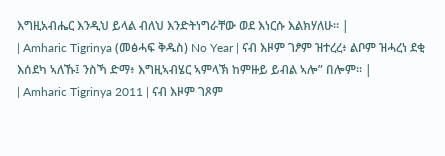እግዚአብሔር እንዲህ ይላል ብለህ እንድትነግራቸው ወደ እነርሱ እልክሃለሁ። |
| Amharic Tigrinya (መፅሓፍ ቅዱስ) No Year | ናብ እዞም ገፆም ዝተረረ፥ ልቦም ዝሓረነ ደቂ እሰደካ ኣለኹ፤ ንስኻ ድማ፥ እግዚኣብሄር ኣምላኽ ከምዙይ ይብል ኣሎ” በሎም። |
| Amharic Tigrinya 2011 | ናብ እዞም ገጾም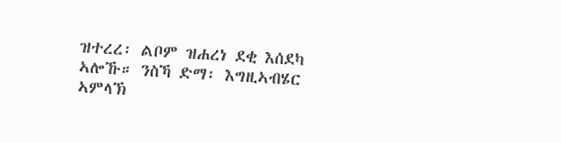ዝተረረ፡ ልቦም ዝሐረነ ደቂ እሰደካ ኣሎኹ። ንስኻ ድማ፡ እግዚኣብሄር ኣምላኽ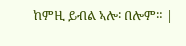ከምዚ ይብል ኣሎ፡ በሎም። |